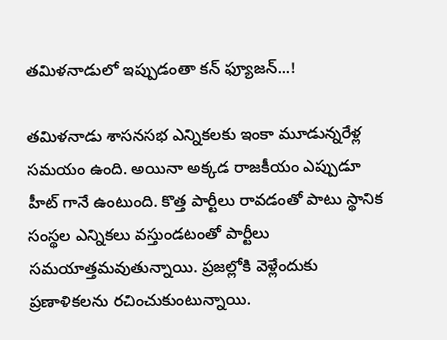తమిళనాడులో ఇప్పుడంతా కన్ ఫ్యూజన్...!

తమిళనాడు శాసనసభ ఎన్నికలకు ఇంకా మూడున్నరేళ్ల సమయం ఉంది. అయినా అక్కడ రాజకీయం ఎప్పుడూ హీట్ గానే ఉంటుంది. కొత్త పార్టీలు రావడంతో పాటు స్థానిక సంస్థల ఎన్నికలు వస్తుండటంతో పార్టీలు సమయాత్తమవుతున్నాయి. ప్రజల్లోకి వెళ్లేందుకు ప్రణాళికలను రచించుకుంటున్నాయి.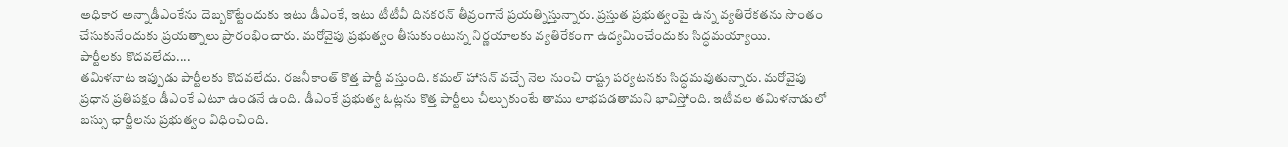అధికార అన్నాడీఎంకేను దెబ్బకొట్టేందుకు ఇటు డీఎంకే, ఇటు టీటీవీ దినకరన్ తీవ్రంగానే ప్రయత్నిస్తున్నారు. ప్రస్తుత ప్రభుత్వంపై ఉన్న వ్యతిరేకతను సొంతం చేసుకునేందుకు ప్రయత్నాలు ప్రారంభించారు. మరోవైపు ప్రభుత్వం తీసుకుంటున్న నిర్ణయాలకు వ్యతిరేకంగా ఉద్యమించేందుకు సిద్ధమయ్యాయి.
పార్టీలకు కొదవలేదు....
తమిళనాట ఇప్పుడు పార్టీలకు కొదవలేదు. రజనీకాంత్ కొత్త పార్టీ వస్తుంది. కమల్ హాసన్ వచ్చే నెల నుంచి రాష్ట్ర పర్యటనకు సిద్ధమవుతున్నారు. మరోవైపు ప్రధాన ప్రతిపక్షం డీఎంకే ఎటూ ఉండనే ఉంది. డీఎంకే ప్రభుత్వ ఓట్లను కొత్త పార్టీలు చీల్చుకుంటే తాము లాభపడతామని భావిస్తోంది. ఇటీవల తమిళనాడులో బస్సు ఛార్జీలను ప్రభుత్వం విధించింది.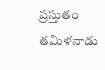ప్రస్తుతం తమిళనాడు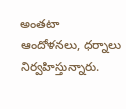అంతటా ఆందోళనలు, ధర్నాలు నిర్వహిస్తున్నారు.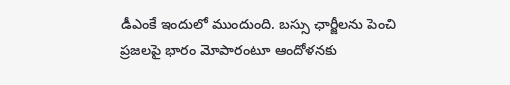డీఎంకే ఇందులో ముందుంది. బస్సు ఛార్జీలను పెంచి ప్రజలపై భారం మోపారంటూ ఆందోళనకు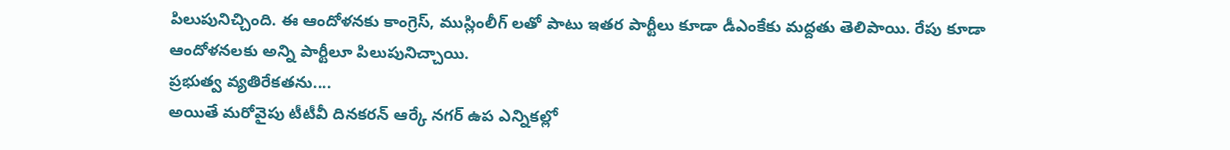పిలుపునిచ్చింది. ఈ ఆందోళనకు కాంగ్రెస్, ముస్లింలీగ్ లతో పాటు ఇతర పార్టీలు కూడా డీఎంకేకు మద్దతు తెలిపాయి. రేపు కూడా ఆందోళనలకు అన్ని పార్టీలూ పిలుపునిచ్చాయి.
ప్రభుత్వ వ్యతిరేకతను....
అయితే మరోవైపు టీటీవీ దినకరన్ ఆర్కే నగర్ ఉప ఎన్నికల్లో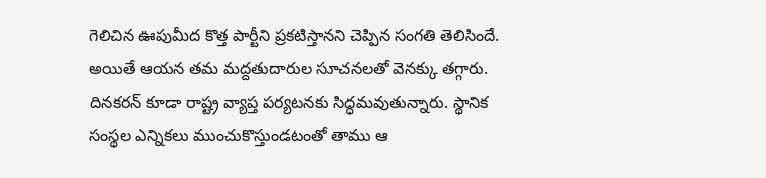గెలిచిన ఊపుమీద కొత్త పార్టీని ప్రకటిస్తానని చెప్పిన సంగతి తెలిసిందే. అయితే ఆయన తమ మద్దతుదారుల సూచనలతో వెనక్కు తగ్గారు. దినకరన్ కూడా రాష్ట్ర వ్యాప్త పర్యటనకు సిద్ధమవుతున్నారు. స్థానిక సంస్థల ఎన్నికలు ముంచుకొస్తుండటంతో తాము ఆ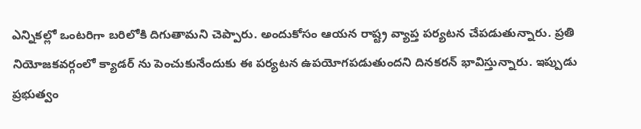ఎన్నికల్లో ఒంటరిగా బరిలోకి దిగుతామని చెప్పారు. అందుకోసం ఆయన రాష్ట్ర వ్యాప్త పర్యటన చేపడుతున్నారు. ప్రతి నియోజకవర్గంలో క్యాడర్ ను పెంచుకునేందుకు ఈ పర్యటన ఉపయోగపడుతుందని దినకరన్ భావిస్తున్నారు. ఇప్పుడు ప్రభుత్వం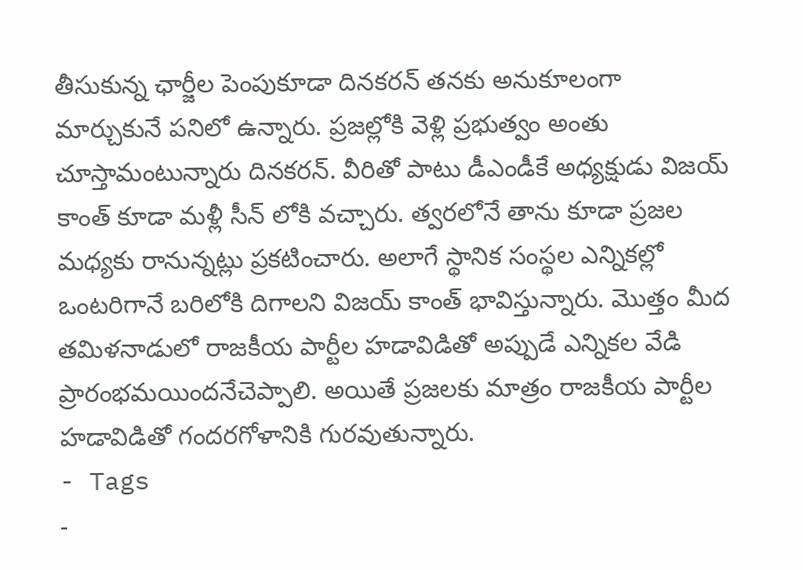తీసుకున్న ఛార్జీల పెంపుకూడా దినకరన్ తనకు అనుకూలంగా మార్చుకునే పనిలో ఉన్నారు. ప్రజల్లోకి వెళ్లి ప్రభుత్వం అంతు చూస్తామంటున్నారు దినకరన్. వీరితో పాటు డీఎండీకే అధ్యక్షుడు విజయ్ కాంత్ కూడా మళ్లీ సీన్ లోకి వచ్చారు. త్వరలోనే తాను కూడా ప్రజల మధ్యకు రానున్నట్లు ప్రకటించారు. అలాగే స్థానిక సంస్థల ఎన్నికల్లో ఒంటరిగానే బరిలోకి దిగాలని విజయ్ కాంత్ భావిస్తున్నారు. మొత్తం మీద తమిళనాడులో రాజకీయ పార్టీల హడావిడితో అప్పుడే ఎన్నికల వేడి ప్రారంభమయిందనేచెప్పాలి. అయితే ప్రజలకు మాత్రం రాజకీయ పార్టీల హడావిడితో గందరగోళానికి గురవుతున్నారు.
- Tags
-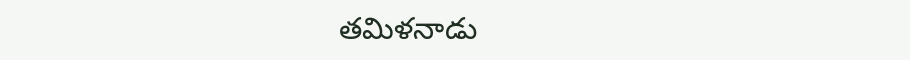తమిళనాడు